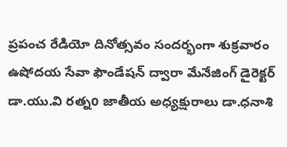ప్రపంచ రేడియో దినోత్సవం సందర్భంగా శుక్రవారం ఉషోదయ సేవా ఫౌండేషన్ ద్వారా మేనేజింగ్ డైరెక్టర్ డా.యు.వి రత్నo జాతీయ అధ్యక్షురాలు డా.ధనాశి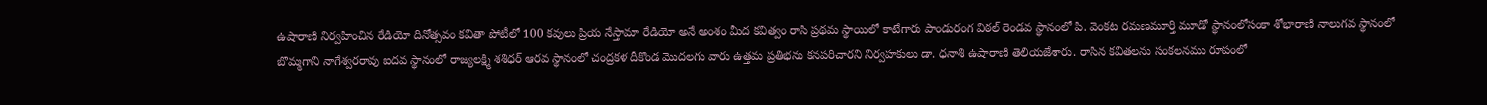ఉషారాణి నిర్వహించిన రేడియో దినోత్సవం కవితా పోటీలో 100 కవులు ప్రియ నేస్తామా రేడియో అనే అంశం మీద కవిత్వం రాసి ప్రథమ స్థాయిలో కాటేగారు పాండురంగ విఠల్ రెండవ స్థానంలో పి. వెంకట రమణమూర్తి మూడో స్థానంలోసంకా శోభారాణి నాలుగవ స్థానంలో బొమ్మగాని నాగేశ్వరరావు ఐదవ స్థానంలో రాజ్యలక్ష్మి శశిధర్ ఆరవ స్థానంలో చంద్రకళ దీకొండ మొదలగు వారు ఉత్తమ ప్రతిభను కనపరిచారని నిర్వహకులు డా. ధనాశి ఉషారాణి తెలియజేశారు. రాసిన కవితలను సంకలనము రూపంలో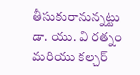తీసుకురానున్నట్టు డా. యు. వి రత్నం మరియు కల్చర్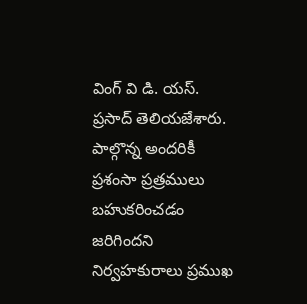వింగ్ వి డి. యస్. ప్రసాద్ తెలియజేశారు. పాల్గొన్న అందరికీ ప్రశంసా ప్రత్రములు బహుకరించడం జరిగిందని నిర్వహకురాలు ప్రముఖ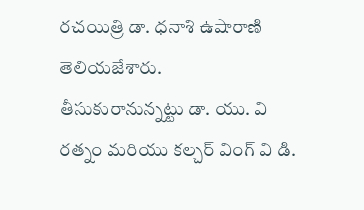రచయిత్రి డా. ధనాశి ఉషారాణి తెలియజేశారు.
తీసుకురానున్నట్టు డా. యు. వి రత్నం మరియు కల్చర్ వింగ్ వి డి.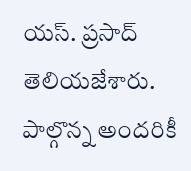యస్. ప్రసాద్ తెలియజేశారు. పాల్గొన్న అందరికీ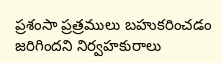ప్రశంసా ప్రత్రములు బహుకరించడం జరిగిందని నిర్వహకురాలు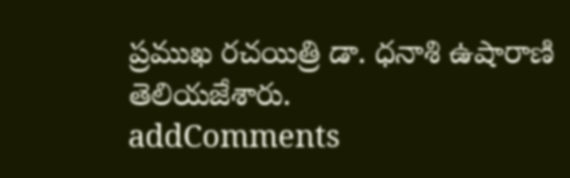ప్రముఖ రచయిత్రి డా. ధనాశి ఉషారాణి తెలియజేశారు.
addComments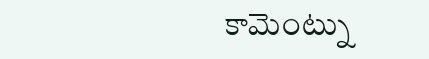కామెంట్ను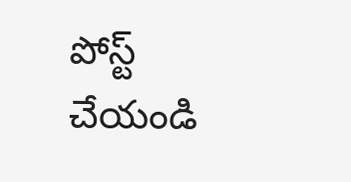పోస్ట్ చేయండి